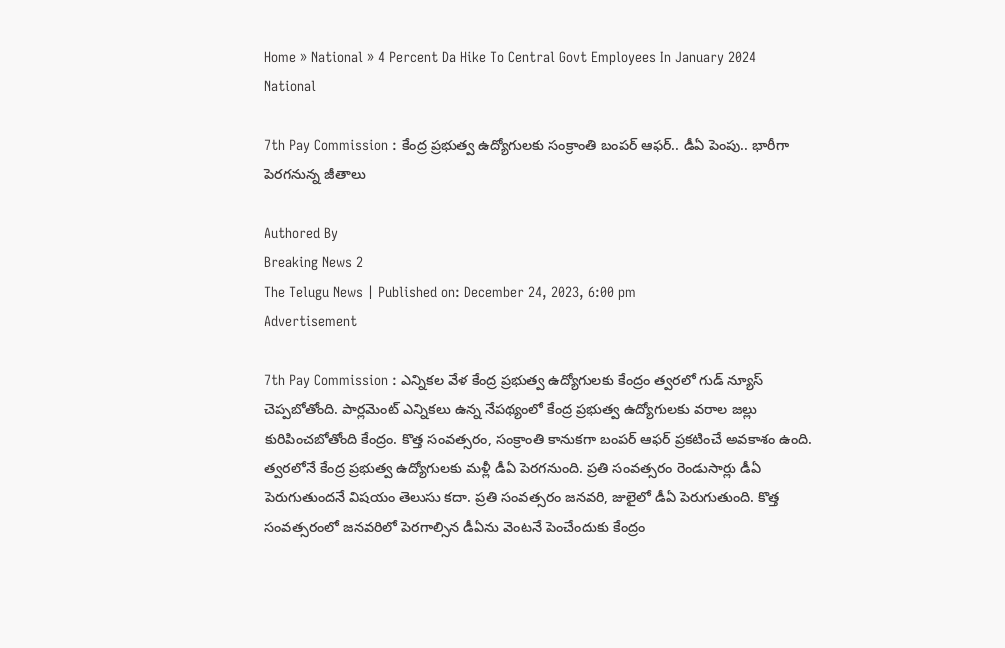Home » National » 4 Percent Da Hike To Central Govt Employees In January 2024
National

7th Pay Commission : కేంద్ర ప్రభుత్వ ఉద్యోగులకు సంక్రాంతి బంపర్ ఆఫర్.. డీఏ పెంపు.. భారీగా పెరగనున్న జీతాలు

Authored By
Breaking News 2
The Telugu News | Published on: December 24, 2023, 6:00 pm
Advertisement

7th Pay Commission : ఎన్నికల వేళ కేంద్ర ప్రభుత్వ ఉద్యోగులకు కేంద్రం త్వరలో గుడ్ న్యూస్ చెప్పబోతోంది. పార్లమెంట్ ఎన్నికలు ఉన్న నేపథ్యంలో కేంద్ర ప్రభుత్వ ఉద్యోగులకు వరాల జల్లు కురిపించబోతోంది కేంద్రం. కొత్త సంవత్సరం, సంక్రాంతి కానుకగా బంపర్ ఆఫర్ ప్రకటించే అవకాశం ఉంది. త్వరలోనే కేంద్ర ప్రభుత్వ ఉద్యోగులకు మళ్లీ డీఏ పెరగనుంది. ప్రతి సంవత్సరం రెండుసార్లు డీఏ పెరుగుతుందనే విషయం తెలుసు కదా. ప్రతి సంవత్సరం జనవరి, జులైలో డీఏ పెరుగుతుంది. కొత్త సంవత్సరంలో జనవరిలో పెరగాల్సిన డీఏను వెంటనే పెంచేందుకు కేంద్రం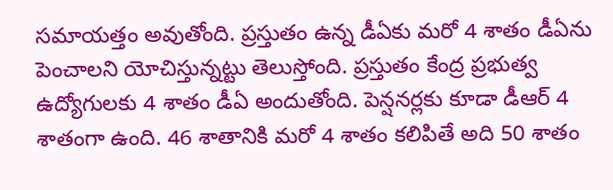సమాయత్తం అవుతోంది. ప్రస్తుతం ఉన్న డీఏకు మరో 4 శాతం డీఏను పెంచాలని యోచిస్తున్నట్టు తెలుస్తోంది. ప్రస్తుతం కేంద్ర ప్రభుత్వ ఉద్యోగులకు 4 శాతం డీఏ అందుతోంది. పెన్షనర్లకు కూడా డీఆర్ 4 శాతంగా ఉంది. 46 శాతానికి మరో 4 శాతం కలిపితే అది 50 శాతం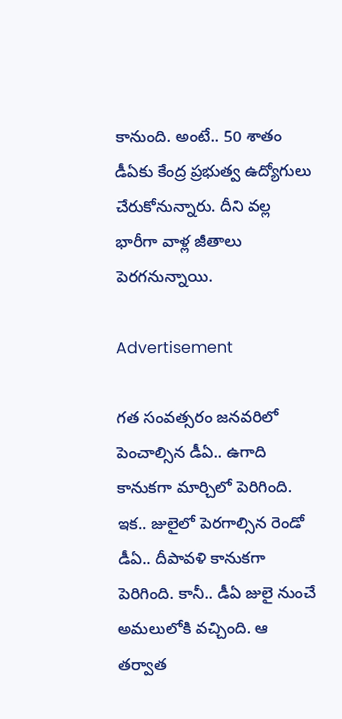కానుంది. అంటే.. 50 శాతం డీఏకు కేంద్ర ప్రభుత్వ ఉద్యోగులు చేరుకోనున్నారు. దీని వల్ల భారీగా వాళ్ల జీతాలు పెరగనున్నాయి.

Advertisement

గత సంవత్సరం జనవరిలో పెంచాల్సిన డీఏ.. ఉగాది కానుకగా మార్చిలో పెరిగింది. ఇక.. జులైలో పెరగాల్సిన రెండో డీఏ.. దీపావళి కానుకగా పెరిగింది. కానీ.. డీఏ జులై నుంచే అమలులోకి వచ్చింది. ఆ తర్వాత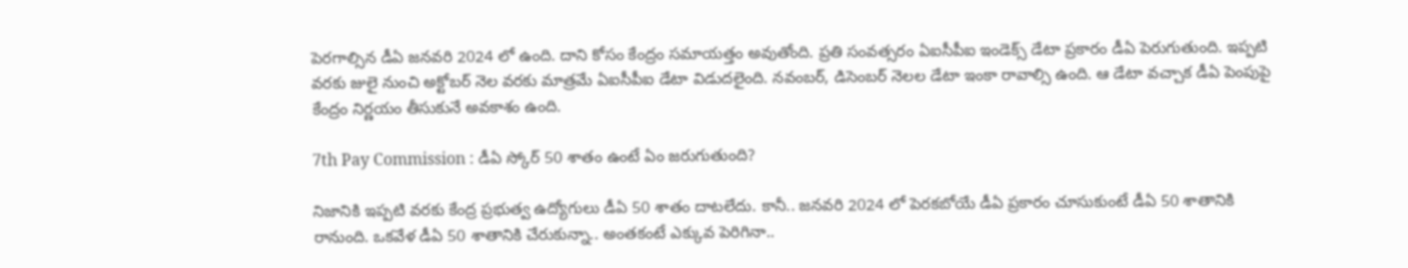పెరగాల్సిన డీఏ జనవరి 2024 లో ఉంది. దాని కోసం కేంద్రం సమాయత్తం అవుతోంది. ప్రతి సంవత్సరం ఏఐసీపీఐ ఇండెక్స్ డేటా ప్రకారం డీఏ పెరుగుతుంది. ఇప్పటి వరకు జులై నుంచి అక్టోబర్ నెల వరకు మాత్రమే ఏఐసీపీఐ డేటా విడుదలైంది. నవంబర్, డిసెంబర్ నెలల డేటా ఇంకా రావాల్సి ఉంది. ఆ డేటా వచ్చాక డీఏ పెంపుపై కేంద్రం నిర్ణయం తీసుకునే అవకాశం ఉంది.

7th Pay Commission : డీఏ స్కోర్ 50 శాతం ఉంటే ఏం జరుగుతుంది?

నిజానికి ఇప్పటి వరకు కేంద్ర ప్రభుత్వ ఉద్యోగులు డీఏ 50 శాతం దాటలేదు. కానీ.. జనవరి 2024 లో పెరకబోయే డీఏ ప్రకారం చూసుకుంటే డీఏ 50 శాతానికి రానుంది. ఒకవేళ డీఏ 50 శాతానికి చేరుకున్నా.. అంతకంటే ఎక్కువ పెరిగినా..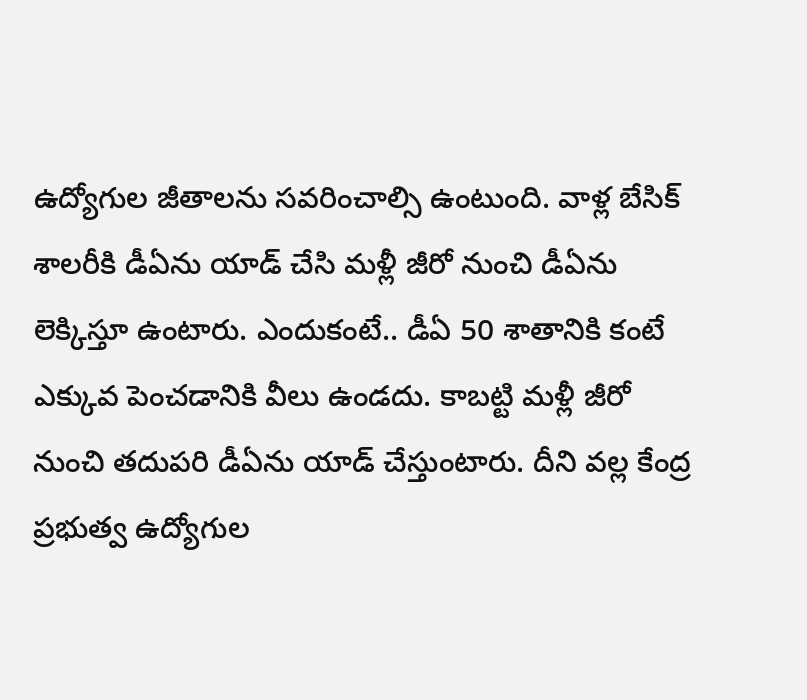ఉద్యోగుల జీతాలను సవరించాల్సి ఉంటుంది. వాళ్ల బేసిక్ శాలరీకి డీఏను యాడ్ చేసి మళ్లీ జీరో నుంచి డీఏను లెక్కిస్తూ ఉంటారు. ఎందుకంటే.. డీఏ 50 శాతానికి కంటే ఎక్కువ పెంచడానికి వీలు ఉండదు. కాబట్టి మళ్లీ జీరో నుంచి తదుపరి డీఏను యాడ్ చేస్తుంటారు. దీని వల్ల కేంద్ర ప్రభుత్వ ఉద్యోగుల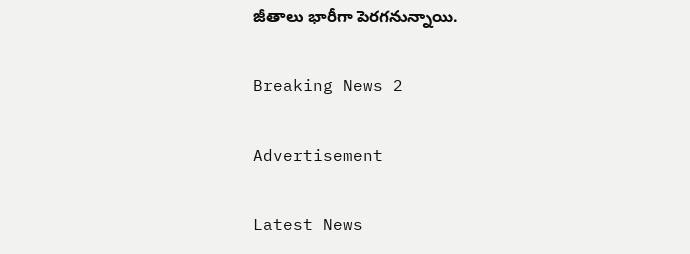జీతాలు భారీగా పెరగనున్నాయి.

Breaking News 2

Advertisement

Latest News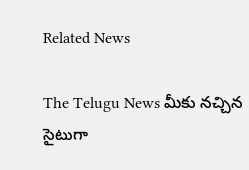Related News

The Telugu News మీకు నచ్చిన సైటుగా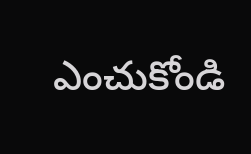ఎంచుకోండి